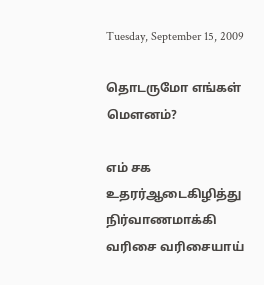Tuesday, September 15, 2009

தொடருமோ எங்கள் மௌனம்?

எம் சக உதரர்ஆடைகிழித்து
நிர்வாணமாக்கி வரிசை வரிசையாய்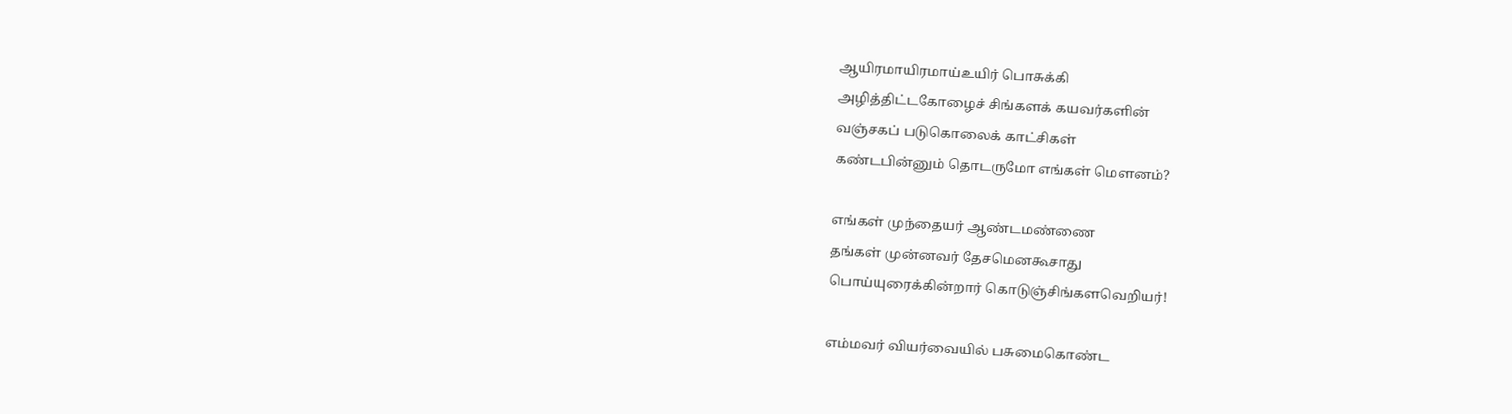ஆயிரமாயிரமாய்உயிர் பொசுக்கி
அழித்திட்டகோழைச் சிங்களக் கயவர்களின்
வஞ்சகப் படுகொலைக் காட்சிகள்
கண்டபின்னும் தொடருமோ எங்கள் மௌனம்?

எங்கள் முந்தையர் ஆண்டமண்ணை
தங்கள் முன்னவர் தேசமெனகூசாது
பொய்யுரைக்கின்றார் கொடுஞ்சிங்களவெறியர்!

எம்மவர் வியர்வையில் பசுமைகொண்ட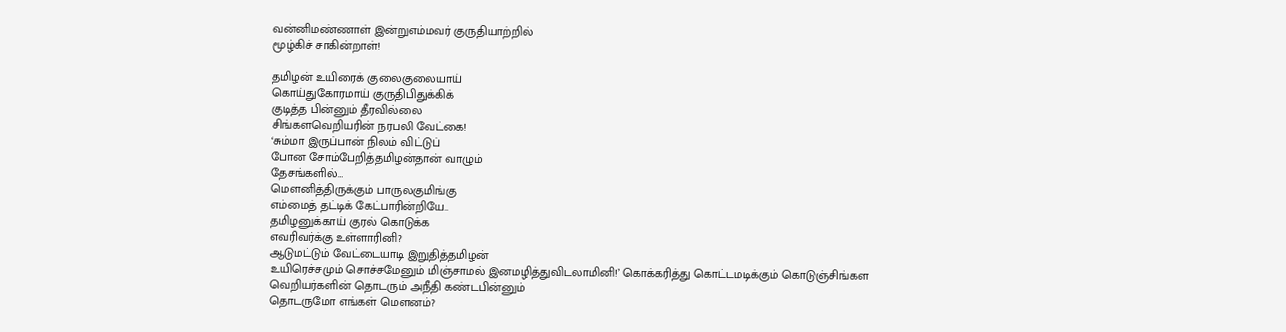வன்னிமண்ணாள் இன்றுஎம்மவர் குருதியாற்றில்
மூழ்கிச் சாகின்றாள்!

தமிழன் உயிரைக் குலைகுலையாய்
கொய்துகோரமாய் குருதிபிதுக்கிக்
குடித்த பின்னும் தீரவில்லை
சிங்களவெறியரின் நரபலி வேட்கை!
‘சும்மா இருப்பான் நிலம் விட்டுப்
போன சோம்பேறித்தமிழன்தான் வாழும்
தேசங்களில்…
மௌனித்திருக்கும் பாருலகுமிங்கு
எம்மைத் தட்டிக் கேட்பாரின்றியே..
தமிழனுக்காய் குரல் கொடுக்க
எவரிவர்க்கு உள்ளாரினி?
ஆடுமட்டும் வேட்டையாடி இறுதித்தமிழன்
உயிரெச்சமும் சொச்சமேனும் மிஞ்சாமல் இனமழித்துவிடலாமினி!’ கொக்கரித்து கொட்டமடிக்கும் கொடுஞ்சிங்கள
வெறியர்களின் தொடரும் அநீதி கண்டபின்னும்
தொடருமோ எங்கள் மௌனம்?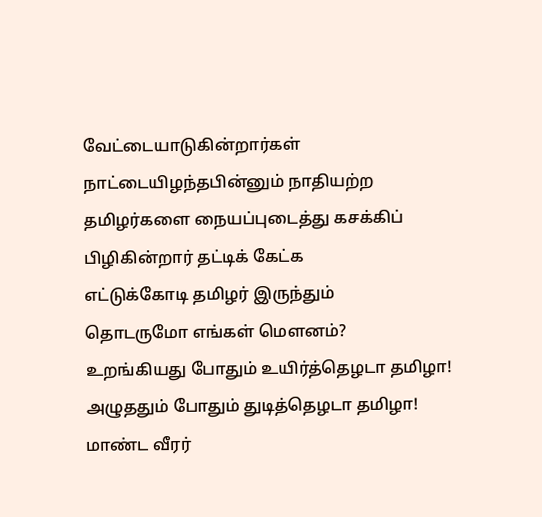வேட்டையாடுகின்றார்கள் நாட்டையிழந்தபின்னும் நாதியற்ற தமிழர்களை நையப்புடைத்து கசக்கிப் பிழிகின்றார் தட்டிக் கேட்க
எட்டுக்கோடி தமிழர் இருந்தும்
தொடருமோ எங்கள் மௌனம்?
உறங்கியது போதும் உயிர்த்தெழடா தமிழா!
அழுததும் போதும் துடித்தெழடா தமிழா!
மாண்ட வீரர்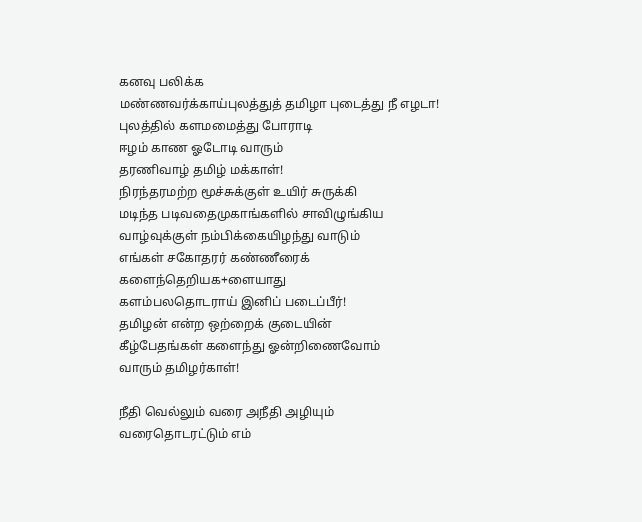கனவு பலிக்க
மண்ணவர்க்காய்புலத்துத் தமிழா புடைத்து நீ எழடா!
புலத்தில் களமமைத்து போராடி
ஈழம் காண ஓடோடி வாரும்
தரணிவாழ் தமிழ் மக்காள்!
நிரந்தரமற்ற மூச்சுக்குள் உயிர் சுருக்கி
மடிந்த படிவதைமுகாங்களில் சாவிழுங்கிய
வாழ்வுக்குள் நம்பிக்கையிழந்து வாடும்
எங்கள் சகோதரர் கண்ணீரைக் களைந்தெறியக+ளையாது
களம்பலதொடராய் இனிப் படைப்பீர்!
தமிழன் என்ற ஒற்றைக் குடையின்
கீழ்பேதங்கள் களைந்து ஓன்றிணைவோம்
வாரும் தமிழர்காள்!

நீதி வெல்லும் வரை அநீதி அழியும் வரைதொடரட்டும் எம்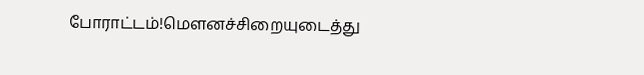போராட்டம்!மௌனச்சிறையுடைத்து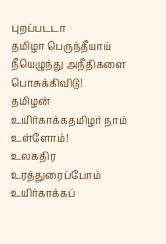புறப்படடா
தமிழா பெருந்தீயாய் நீயெழுந்து அநீதிகளை பொசுக்கிவிடு!
தமிழன் உயிர்காக்கதமிழர் நாம் உள்ளோம்!
உலகதிர உரத்துரைப்போம் உயிர்காக்கப்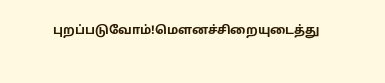புறப்படுவோம்!மௌனச்சிறையுடைத்து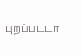புறப்படடா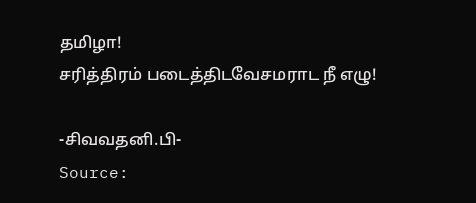தமிழா!
சரித்திரம் படைத்திடவேசமராட நீ எழு!

-சிவவதனி.பி-
Source: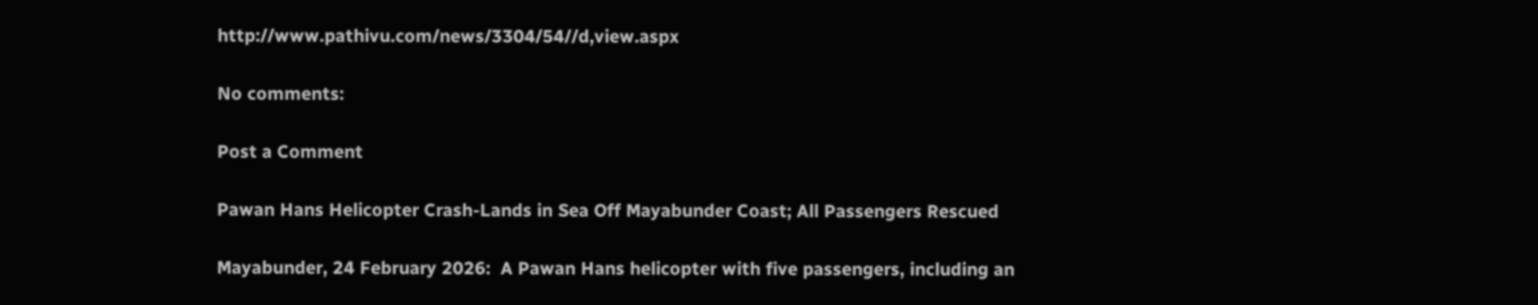http://www.pathivu.com/news/3304/54//d,view.aspx

No comments:

Post a Comment

Pawan Hans Helicopter Crash-Lands in Sea Off Mayabunder Coast; All Passengers Rescued

Mayabunder, 24 February 2026:  A Pawan Hans helicopter with five passengers, including an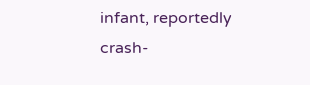infant, reportedly crash-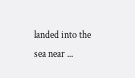landed into the sea near ...